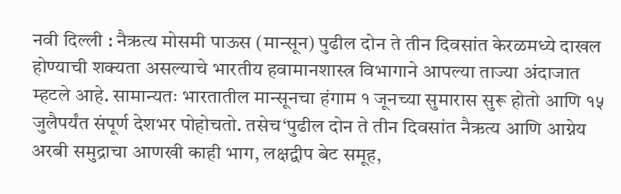नवी दिल्ली : नैऋत्य मोसमी पाऊस (मान्सून) पुढील दोन ते तीन दिवसांत केरळमध्ये दाखल होण्याची शक्यता असल्याचे भारतीय हवामानशास्त्र विभागाने आपल्या ताज्या अंदाजात म्हटले आहे. सामान्यतः भारतातील मान्सूनचा हंगाम १ जूनच्या सुमारास सुरू होतो आणि १५ जुलैपर्यंत संपूर्ण देशभर पोहोचतो. तसेच‘पुढील दोन ते तीन दिवसांत नैऋत्य आणि आग्नेय अरबी समुद्राचा आणखी काही भाग, लक्षद्वीप बेट समूह,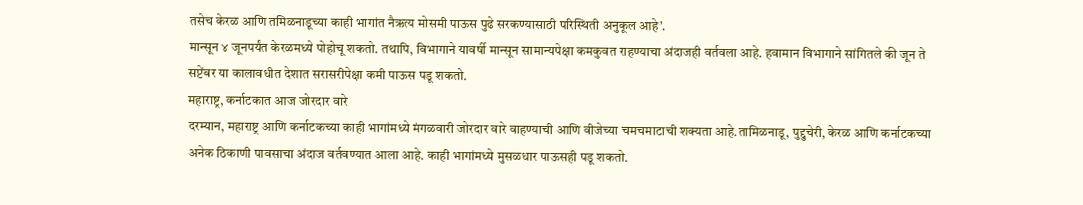तसेच केरळ आणि तमिळनाडूच्या काही भागांत नैऋत्य मोसमी पाऊस पुढे सरकण्यासाठी परिस्थिती अनुकूल आहे’.
मान्सून ४ जूनपर्यंत केरळमध्ये पोहोचू शकतो. तथापि, विभागाने यावर्षी मान्सून सामान्यपेक्षा कमकुवत राहण्याचा अंदाजही वर्तवला आहे. हवामान विभागाने सांगितले की जून ते सप्टेंबर या कालावधीत देशात सरासरीपेक्षा कमी पाऊस पडू शकतो.
महाराष्ट्र, कर्नाटकात आज जोरदार वारे
दरम्यान, महाराष्ट्र आणि कर्नाटकच्या काही भागांमध्ये मंगळवारी जोरदार वारे वाहण्याची आणि वीजेच्या चमचमाटाची शक्यता आहे.तामिळनाडू, पुद्दुचेरी, केरळ आणि कर्नाटकच्या अनेक ठिकाणी पावसाचा अंदाज वर्तवण्यात आला आहे. काही भागांमध्ये मुसळधार पाऊसही पडू शकतो.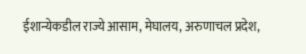ईशान्येकडील राज्ये आसाम, मेघालय, अरुणाचल प्रदेश,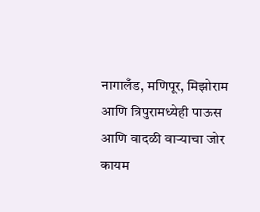नागालँड, मणिपूर, मिझोराम आणि त्रिपुरामध्येही पाऊस आणि वादळी वाऱ्याचा जोर कायम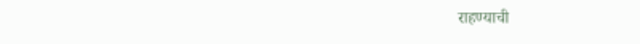राहण्याची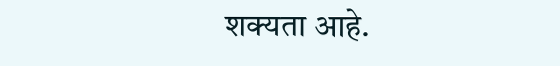शक्यता आहे.